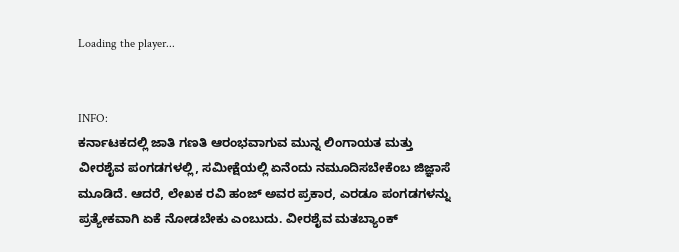Loading the player...


INFO:
ಕರ್ನಾಟಕದಲ್ಲಿ ಜಾತಿ ಗಣತಿ ಆರಂಭವಾಗುವ ಮುನ್ನ ಲಿಂಗಾಯತ ಮತ್ತು ವೀರಶೈವ ಪಂಗಡಗಳಲ್ಲಿ, ಸಮೀಕ್ಷೆಯಲ್ಲಿ ಏನೆಂದು ನಮೂದಿಸಬೇಕೆಂಬ ಜಿಜ್ಞಾಸೆ ಮೂಡಿದೆ. ಆದರೆ, ಲೇಖಕ ರವಿ ಹಂಜ್ ಅವರ ಪ್ರಕಾರ, ಎರಡೂ ಪಂಗಡಗಳನ್ನು ಪ್ರತ್ಯೇಕವಾಗಿ ಏಕೆ ನೋಡಬೇಕು ಎಂಬುದು. ವೀರಶೈವ ಮತಬ್ಯಾಂಕ್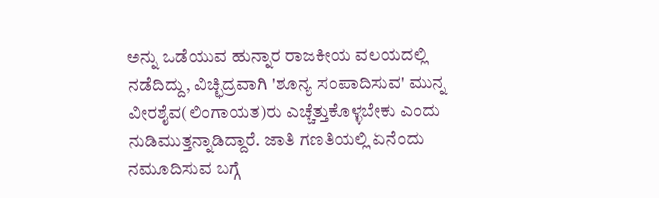ಅನ್ನು ಒಡೆಯುವ ಹುನ್ನಾರ ರಾಜಕೀಯ ವಲಯದಲ್ಲಿ ನಡೆದಿದ್ದು, ವಿಚ್ಛಿದ್ರವಾಗಿ 'ಶೂನ್ಯ ಸಂಪಾದಿಸುವ' ಮುನ್ನ ವೀರಶೈವ(ಲಿಂಗಾಯತ)ರು ಎಚ್ಚೆತ್ತುಕೊಳ್ಳಬೇಕು ಎಂದು ನುಡಿಮುತ್ತನ್ನಾಡಿದ್ದಾರೆ. ಜಾತಿ ಗಣತಿಯಲ್ಲಿ ಏನೆಂದು ನಮೂದಿಸುವ ಬಗ್ಗೆ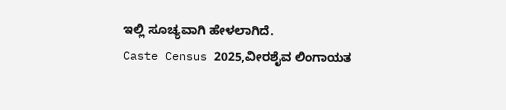ಇಲ್ಲಿ ಸೂಚ್ಯವಾಗಿ ಹೇಳಲಾಗಿದೆ.
Caste Census 2025,ವೀರಶೈವ ಲಿಂಗಾಯತ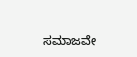ಸಮಾಜವೇ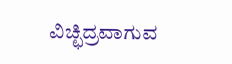ವಿಚ್ಛಿದ್ರವಾಗುವ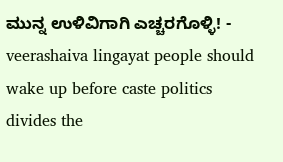ಮುನ್ನ ಉಳಿವಿಗಾಗಿ ಎಚ್ಚರಗೊಳ್ಳಿ! - veerashaiva lingayat people should wake up before caste politics divides the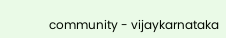community - vijaykarnataka